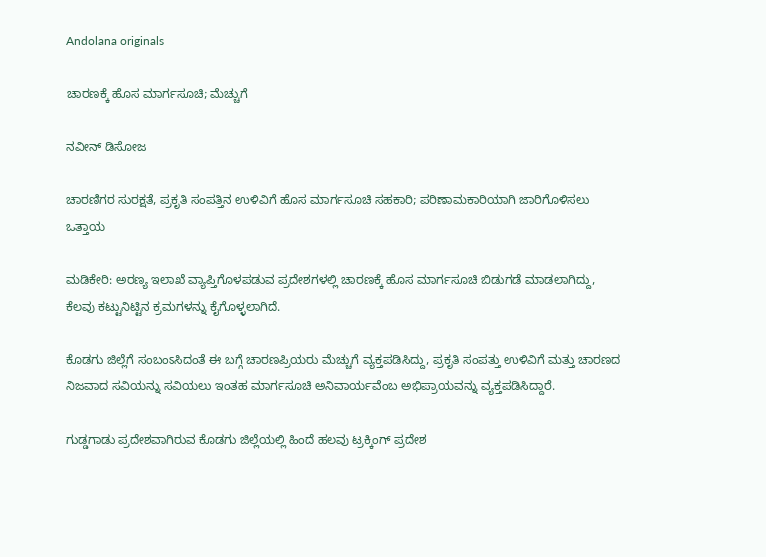Andolana originals

ಚಾರಣಕ್ಕೆ ಹೊಸ ಮಾರ್ಗಸೂಚಿ; ಮೆಚ್ಚುಗೆ

ನವೀನ್ ಡಿಸೋಜ

ಚಾರಣಿಗರ ಸುರಕ್ಷತೆ, ಪ್ರಕೃತಿ ಸಂಪತ್ತಿನ ಉಳಿವಿಗೆ ಹೊಸ ಮಾರ್ಗಸೂಚಿ ಸಹಕಾರಿ; ಪರಿಣಾಮಕಾರಿಯಾಗಿ ಜಾರಿಗೊಳಿಸಲು ಒತ್ತಾಯ

ಮಡಿಕೇರಿ: ಅರಣ್ಯ ಇಲಾಖೆ ವ್ಯಾಪ್ತಿಗೊಳಪಡುವ ಪ್ರದೇಶಗಳಲ್ಲಿ ಚಾರಣಕ್ಕೆ ಹೊಸ ಮಾರ್ಗಸೂಚಿ ಬಿಡುಗಡೆ ಮಾಡಲಾಗಿದ್ದು, ಕೆಲವು ಕಟ್ಟುನಿಟ್ಟಿನ ಕ್ರಮಗಳನ್ನು ಕೈಗೊಳ್ಳಲಾಗಿದೆ.

ಕೊಡಗು ಜಿಲ್ಲೆಗೆ ಸಂಬಂಽಸಿದಂತೆ ಈ ಬಗ್ಗೆ ಚಾರಣಪ್ರಿಯರು ಮೆಚ್ಚುಗೆ ವ್ಯಕ್ತಪಡಿಸಿದ್ದು, ಪ್ರಕೃತಿ ಸಂಪತ್ತು ಉಳಿವಿಗೆ ಮತ್ತು ಚಾರಣದ ನಿಜವಾದ ಸವಿಯನ್ನು ಸವಿಯಲು ಇಂತಹ ಮಾರ್ಗಸೂಚಿ ಅನಿವಾರ್ಯವೆಂಬ ಅಭಿಪ್ರಾಯವನ್ನು ವ್ಯಕ್ತಪಡಿಸಿದ್ದಾರೆ.

ಗುಡ್ಡಗಾಡು ಪ್ರದೇಶವಾಗಿರುವ ಕೊಡಗು ಜಿಲ್ಲೆಯಲ್ಲಿ ಹಿಂದೆ ಹಲವು ಟ್ರಕ್ಕಿಂಗ್ ಪ್ರದೇಶ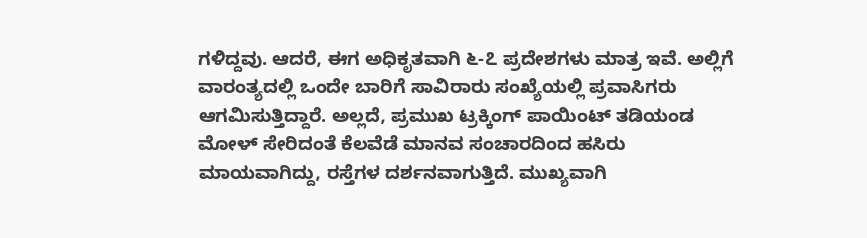ಗಳಿದ್ದವು. ಆದರೆ, ಈಗ ಅಧಿಕೃತವಾಗಿ ೬-೭ ಪ್ರದೇಶಗಳು ಮಾತ್ರ ಇವೆ. ಅಲ್ಲಿಗೆ ವಾರಂತ್ಯದಲ್ಲಿ ಒಂದೇ ಬಾರಿಗೆ ಸಾವಿರಾರು ಸಂಖ್ಯೆಯಲ್ಲಿ ಪ್ರವಾಸಿಗರು ಆಗಮಿಸುತ್ತಿದ್ದಾರೆ. ಅಲ್ಲದೆ, ಪ್ರಮುಖ ಟ್ರಕ್ಕಿಂಗ್ ಪಾಯಿಂಟ್ ತಡಿಯಂಡ ಮೋಳ್ ಸೇರಿದಂತೆ ಕೆಲವೆಡೆ ಮಾನವ ಸಂಚಾರದಿಂದ ಹಸಿರು ಮಾಯವಾಗಿದ್ದು, ರಸ್ತೆಗಳ ದರ್ಶನವಾಗುತ್ತಿದೆ. ಮುಖ್ಯವಾಗಿ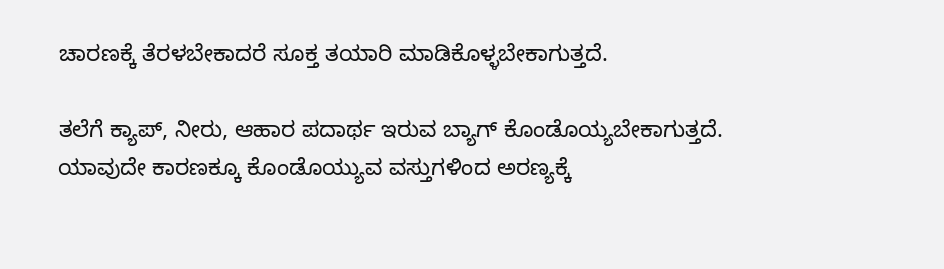ಚಾರಣಕ್ಕೆ ತೆರಳಬೇಕಾದರೆ ಸೂಕ್ತ ತಯಾರಿ ಮಾಡಿಕೊಳ್ಳಬೇಕಾಗುತ್ತದೆ.

ತಲೆಗೆ ಕ್ಯಾಪ್, ನೀರು, ಆಹಾರ ಪದಾರ್ಥ ಇರುವ ಬ್ಯಾಗ್ ಕೊಂಡೊಯ್ಯಬೇಕಾಗುತ್ತದೆ. ಯಾವುದೇ ಕಾರಣಕ್ಕೂ ಕೊಂಡೊಯ್ಯುವ ವಸ್ತುಗಳಿಂದ ಅರಣ್ಯಕ್ಕೆ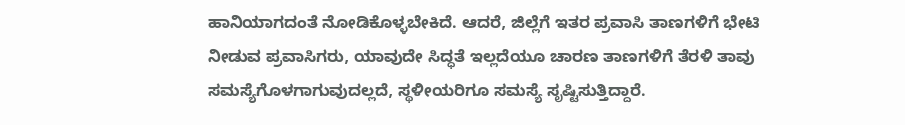ಹಾನಿಯಾಗದಂತೆ ನೋಡಿಕೊಳ್ಳಬೇಕಿದೆ. ಆದರೆ, ಜಿಲ್ಲೆಗೆ ಇತರ ಪ್ರವಾಸಿ ತಾಣಗಳಿಗೆ ಭೇಟಿ ನೀಡುವ ಪ್ರವಾಸಿಗರು, ಯಾವುದೇ ಸಿದ್ಧತೆ ಇಲ್ಲದೆಯೂ ಚಾರಣ ತಾಣಗಳಿಗೆ ತೆರಳಿ ತಾವು ಸಮಸ್ಯೆಗೊಳಗಾಗುವುದಲ್ಲದೆ, ಸ್ಥಳೀಯರಿಗೂ ಸಮಸ್ಯೆ ಸೃಷ್ಟಿಸುತ್ತಿದ್ದಾರೆ.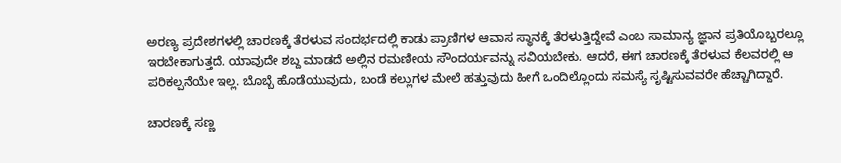ಅರಣ್ಯ ಪ್ರದೇಶಗಳಲ್ಲಿ ಚಾರಣಕ್ಕೆ ತೆರಳುವ ಸಂದರ್ಭದಲ್ಲಿ ಕಾಡು ಪ್ರಾಣಿಗಳ ಆವಾಸ ಸ್ಥಾನಕ್ಕೆ ತೆರಳುತ್ತಿದ್ದೇವೆ ಎಂಬ ಸಾಮಾನ್ಯ ಜ್ಞಾನ ಪ್ರತಿಯೊಬ್ಬರಲ್ಲೂ ಇರಬೇಕಾಗುತ್ತದೆ. ಯಾವುದೇ ಶಬ್ದ ಮಾಡದೆ ಅಲ್ಲಿನ ರಮಣೀಯ ಸೌಂದರ್ಯವನ್ನು ಸವಿಯಬೇಕು. ಆದರೆ, ಈಗ ಚಾರಣಕ್ಕೆ ತೆರಳುವ ಕೆಲವರಲ್ಲಿ ಆ ಪರಿಕಲ್ಪನೆಯೇ ಇಲ್ಲ. ಬೊಬ್ಬೆ ಹೊಡೆಯುವುದು, ಬಂಡೆ ಕಲ್ಲುಗಳ ಮೇಲೆ ಹತ್ತುವುದು ಹೀಗೆ ಒಂದಿಲ್ಲೊಂದು ಸಮಸ್ಯೆ ಸೃಷ್ಟಿಸುವವರೇ ಹೆಚ್ಚಾಗಿದ್ದಾರೆ.

ಚಾರಣಕ್ಕೆ ಸಣ್ಣ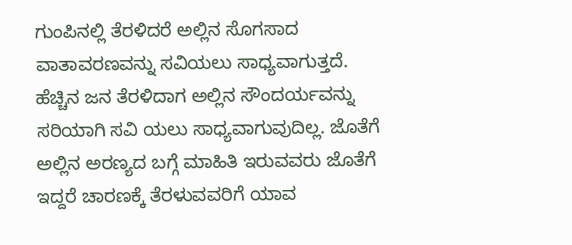ಗುಂಪಿನಲ್ಲಿ ತೆರಳಿದರೆ ಅಲ್ಲಿನ ಸೊಗಸಾದ ವಾತಾವರಣವನ್ನು ಸವಿಯಲು ಸಾಧ್ಯವಾಗುತ್ತದೆ. ಹೆಚ್ಚಿನ ಜನ ತೆರಳಿದಾಗ ಅಲ್ಲಿನ ಸೌಂದರ್ಯವನ್ನು ಸರಿಯಾಗಿ ಸವಿ ಯಲು ಸಾಧ್ಯವಾಗುವುದಿಲ್ಲ. ಜೊತೆಗೆ ಅಲ್ಲಿನ ಅರಣ್ಯದ ಬಗ್ಗೆ ಮಾಹಿತಿ ಇರುವವರು ಜೊತೆಗೆ ಇದ್ದರೆ ಚಾರಣಕ್ಕೆ ತೆರಳುವವರಿಗೆ ಯಾವ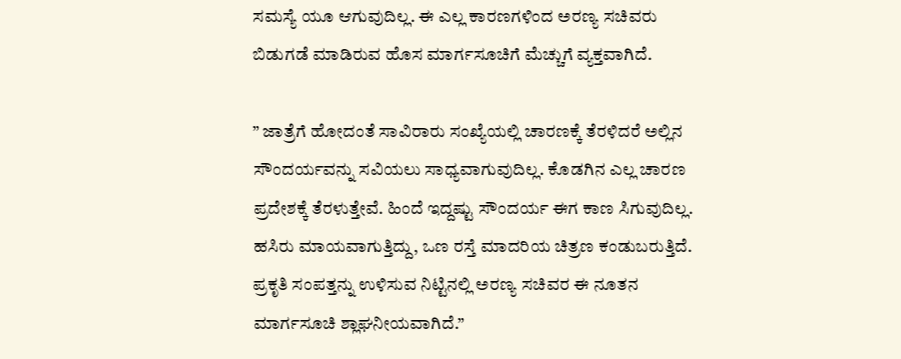ಸಮಸ್ಯೆ ಯೂ ಆಗುವುದಿಲ್ಲ. ಈ ಎಲ್ಲ ಕಾರಣಗಳಿಂದ ಅರಣ್ಯ ಸಚಿವರು ಬಿಡುಗಡೆ ಮಾಡಿರುವ ಹೊಸ ಮಾರ್ಗಸೂಚಿಗೆ ಮೆಚ್ಚುಗೆ ವ್ಯಕ್ತವಾಗಿದೆ.

” ಜಾತ್ರೆಗೆ ಹೋದಂತೆ ಸಾವಿರಾರು ಸಂಖ್ಯೆಯಲ್ಲಿ ಚಾರಣಕ್ಕೆ ತೆರಳಿದರೆ ಅಲ್ಲಿನ ಸೌಂದರ್ಯವನ್ನು ಸವಿಯಲು ಸಾಧ್ಯವಾಗುವುದಿಲ್ಲ. ಕೊಡಗಿನ ಎಲ್ಲ ಚಾರಣ ಪ್ರದೇಶಕ್ಕೆ ತೆರಳುತ್ತೇವೆ. ಹಿಂದೆ ಇದ್ದಷ್ಟು ಸೌಂದರ್ಯ ಈಗ ಕಾಣ ಸಿಗುವುದಿಲ್ಲ. ಹಸಿರು ಮಾಯವಾಗುತ್ತಿದ್ದು, ಒಣ ರಸ್ತೆ ಮಾದರಿಯ ಚಿತ್ರಣ ಕಂಡುಬರುತ್ತಿದೆ. ಪ್ರಕೃತಿ ಸಂಪತ್ತನ್ನು ಉಳಿಸುವ ನಿಟ್ಟಿನಲ್ಲಿ ಅರಣ್ಯ ಸಚಿವರ ಈ ನೂತನ ಮಾರ್ಗಸೂಚಿ ಶ್ಲಾಘನೀಯವಾಗಿದೆ.”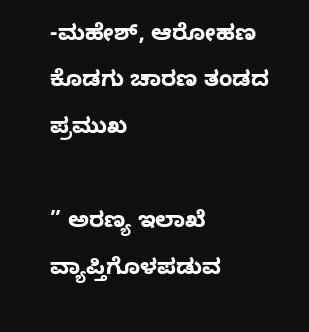-ಮಹೇಶ್, ಆರೋಹಣ ಕೊಡಗು ಚಾರಣ ತಂಡದ ಪ್ರಮುಖ

” ಅರಣ್ಯ ಇಲಾಖೆ ವ್ಯಾಪ್ತಿಗೊಳಪಡುವ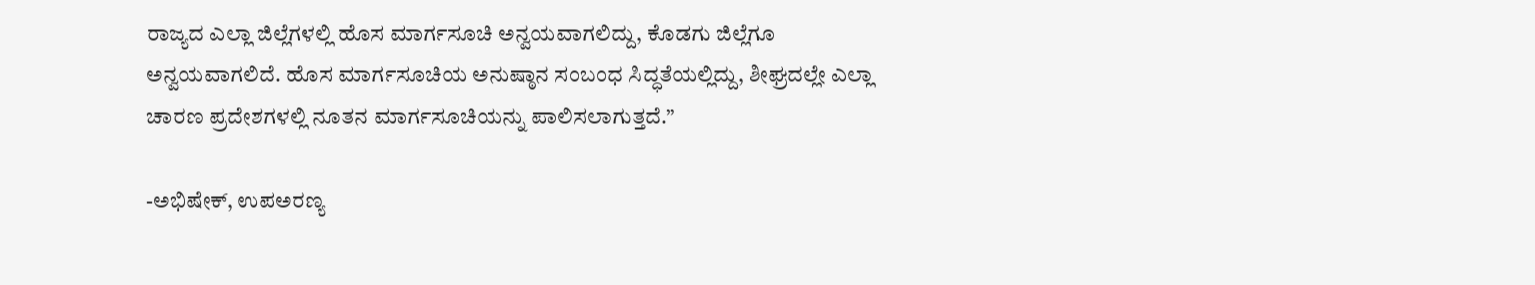ರಾಜ್ಯದ ಎಲ್ಲಾ ಜಿಲ್ಲೆಗಳಲ್ಲಿ ಹೊಸ ಮಾರ್ಗಸೂಚಿ ಅನ್ವಯವಾಗಲಿದ್ದು, ಕೊಡಗು ಜಿಲ್ಲೆಗೂ ಅನ್ವಯವಾಗಲಿದೆ. ಹೊಸ ಮಾರ್ಗಸೂಚಿಯ ಅನುಷ್ಠಾನ ಸಂಬಂಧ ಸಿದ್ಧತೆಯಲ್ಲಿದ್ದು, ಶೀಘ್ರದಲ್ಲೇ ಎಲ್ಲಾ ಚಾರಣ ಪ್ರದೇಶಗಳಲ್ಲಿ ನೂತನ ಮಾರ್ಗಸೂಚಿಯನ್ನು ಪಾಲಿಸಲಾಗುತ್ತದೆ.”

-ಅಭಿಷೇಕ್, ಉಪಅರಣ್ಯ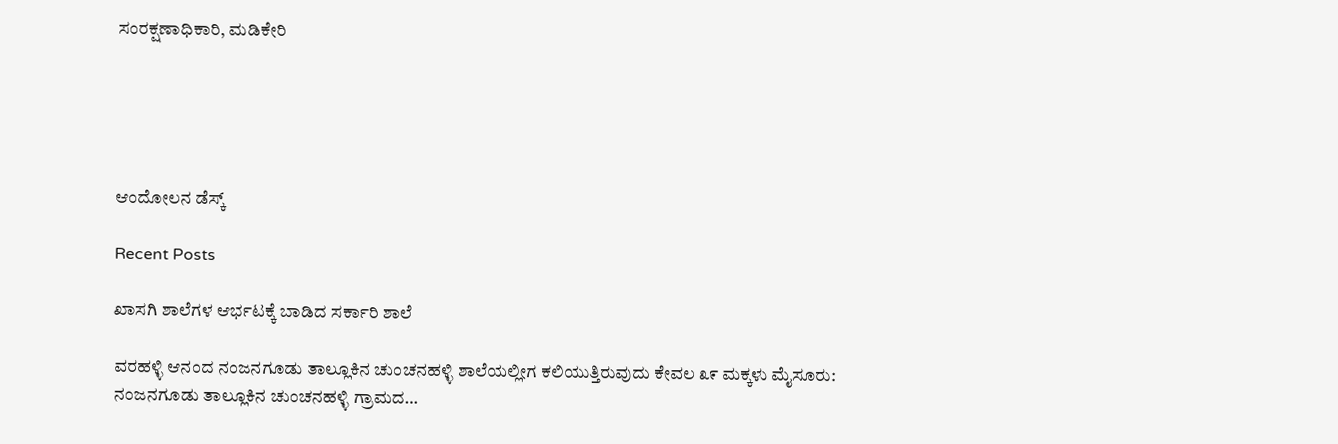ಸಂರಕ್ಷಣಾಧಿಕಾರಿ, ಮಡಿಕೇರಿ





ಆಂದೋಲನ ಡೆಸ್ಕ್

Recent Posts

ಖಾಸಗಿ ಶಾಲೆಗಳ ಆರ್ಭಟಕ್ಕೆ ಬಾಡಿದ ಸರ್ಕಾರಿ ಶಾಲೆ

ವರಹಳ್ಳಿ ಆನಂದ ನಂಜನಗೂಡು ತಾಲ್ಲೂಕಿನ ಚುಂಚನಹಳ್ಳಿ ಶಾಲೆಯಲ್ಲೀಗ ಕಲಿಯುತ್ತಿರುವುದು ಕೇವಲ ೩೯ ಮಕ್ಕಳು ಮೈಸೂರು: ನಂಜನಗೂಡು ತಾಲ್ಲೂಕಿನ ಚುಂಚನಹಳ್ಳಿ ಗ್ರಾಮದ…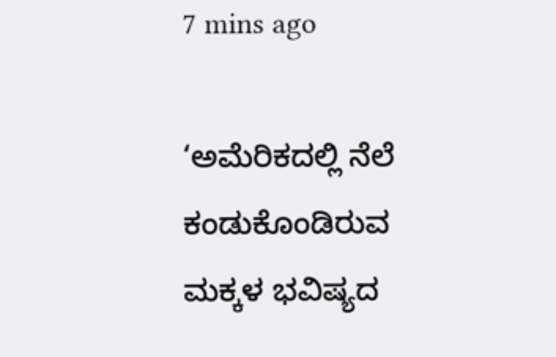7 mins ago

‘ಅಮೆರಿಕದಲ್ಲಿ ನೆಲೆ ಕಂಡುಕೊಂಡಿರುವ ಮಕ್ಕಳ ಭವಿಷ್ಯದ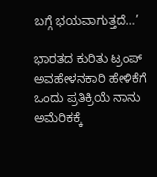ಬಗ್ಗೆ ಭಯವಾಗುತ್ತದೆ…’

ಭಾರತದ ಕುರಿತು ಟ್ರಂಪ್ ಅವಹೇಳನಕಾರಿ ಹೇಳಿಕೆಗೆ ಒಂದು ಪ್ರತಿಕ್ರಿಯೆ ನಾನು ಅಮೆರಿಕಕ್ಕೆ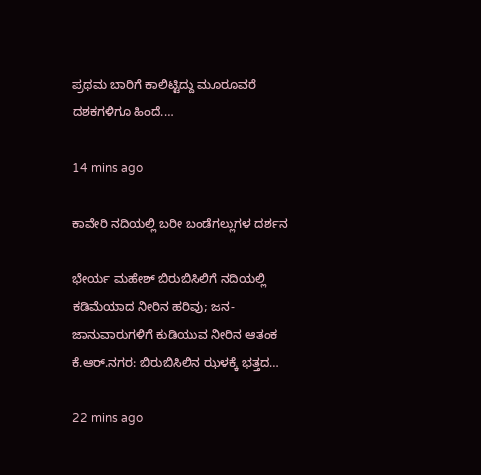ಪ್ರಥಮ ಬಾರಿಗೆ ಕಾಲಿಟ್ಟಿದ್ದು ಮೂರೂವರೆ ದಶಕಗಳಿಗೂ ಹಿಂದೆ.…

14 mins ago

ಕಾವೇರಿ ನದಿಯಲ್ಲಿ ಬರೀ ಬಂಡೆಗಲ್ಲುಗಳ ದರ್ಶನ

ಭೇರ್ಯ ಮಹೇಶ್ ಬಿರುಬಿಸಿಲಿಗೆ ನದಿಯಲ್ಲಿ ಕಡಿಮೆಯಾದ ನೀರಿನ ಹರಿವು; ಜನ-ಜಾನುವಾರುಗಳಿಗೆ ಕುಡಿಯುವ ನೀರಿನ ಆತಂಕ  ಕೆ.ಆರ್.ನಗರ: ಬಿರುಬಿಸಿಲಿನ ಝಳಕ್ಕೆ ಭತ್ತದ…

22 mins ago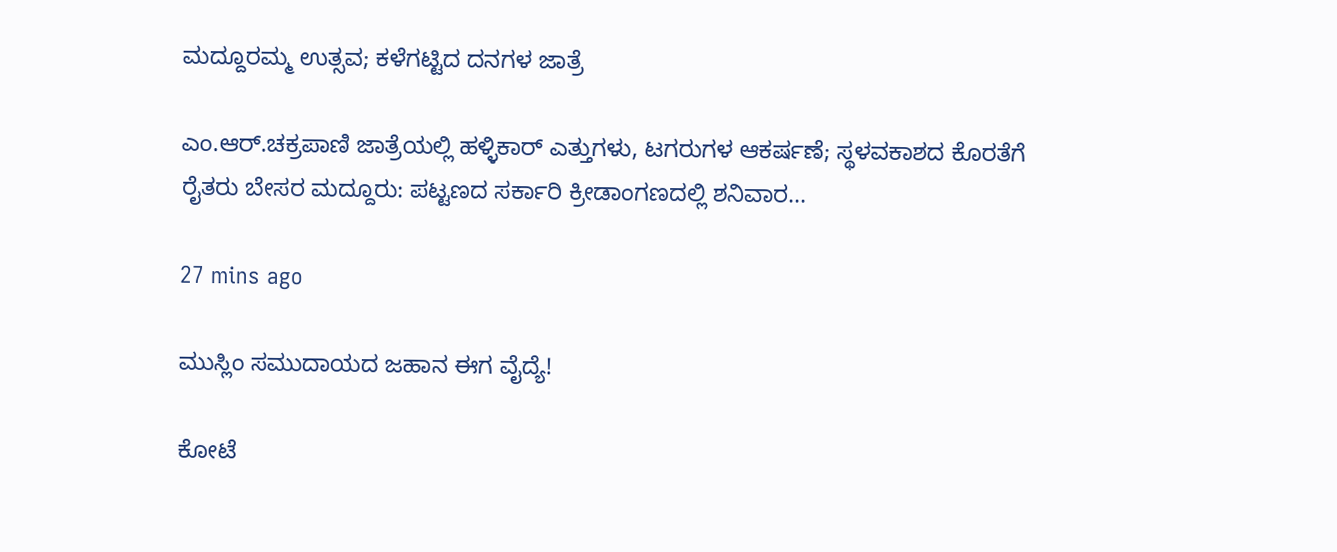ಮದ್ದೂರಮ್ಮ ಉತ್ಸವ; ಕಳೆಗಟ್ಟಿದ ದನಗಳ ಜಾತ್ರೆ

ಎಂ.ಆರ್.ಚಕ್ರಪಾಣಿ ಜಾತ್ರೆಯಲ್ಲಿ ಹಳ್ಳಿಕಾರ್ ಎತ್ತುಗಳು, ಟಗರುಗಳ ಆಕರ್ಷಣೆ; ಸ್ಥಳವಕಾಶದ ಕೊರತೆಗೆ ರೈತರು ಬೇಸರ ಮದ್ದೂರು: ಪಟ್ಟಣದ ಸರ್ಕಾರಿ ಕ್ರೀಡಾಂಗಣದಲ್ಲಿ ಶನಿವಾರ…

27 mins ago

ಮುಸ್ಲಿಂ ಸಮುದಾಯದ ಜಹಾನ ಈಗ ವೈದ್ಯೆ!

ಕೋಟೆ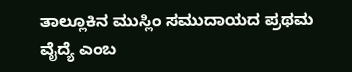ತಾಲ್ಲೂಕಿನ ಮುಸ್ಲಿಂ ಸಮುದಾಯದ ಪ್ರಥಮ ವೈದ್ಯೆ ಎಂಬ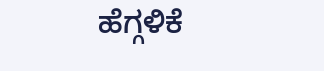ಹೆಗ್ಗಳಿಕೆ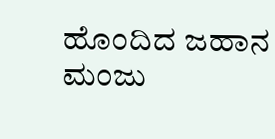ಹೊಂದಿದ ಜಹಾನ   ಮಂಜು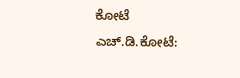ಕೋಟೆ ಎಚ್.ಡಿ.ಕೋಟೆ: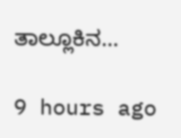ತಾಲ್ಲೂಕಿನ…

9 hours ago